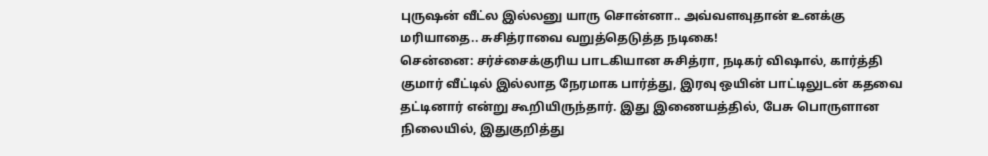புருஷன் வீட்ல இல்லனு யாரு சொன்னா.. அவ்வளவுதான் உனக்கு மரியாதை.. சுசித்ராவை வறுத்தெடுத்த நடிகை!
சென்னை: சர்ச்சைக்குரிய பாடகியான சுசித்ரா, நடிகர் விஷால், கார்த்தி குமார் வீட்டில் இல்லாத நேரமாக பார்த்து, இரவு ஒயின் பாட்டிலுடன் கதவை தட்டினார் என்று கூறியிருந்தார். இது இணையத்தில், பேசு பொருளான நிலையில், இதுகுறித்து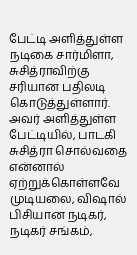பேட்டி அளித்துள்ள நடிகை சார்மிளா, சுசித்ராவிற்கு சரியான பதிலடி கொடுத்துள்ளார்.
அவர் அளித்துள்ள பேட்டியில், பாடகி சுசித்ரா சொல்வதை என்னால் ஏற்றுக்கொள்ளவே முடியலை, விஷால் பிசியான நடிகர், நடிகர் சங்கம்,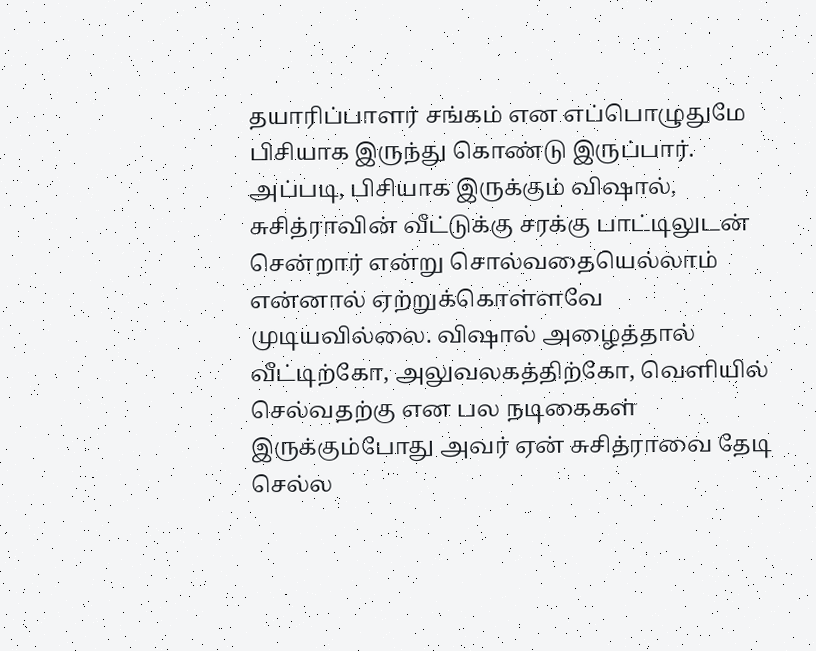தயாரிப்பாளர் சங்கம் என எப்பொழுதுமே பிசியாக இருந்து கொண்டு இருப்பார். அப்படி, பிசியாக இருக்கும் விஷால், சுசித்ராவின் வீட்டுக்கு சரக்கு பாட்டிலுடன் சென்றார் என்று சொல்வதையெல்லாம் என்னால் ஏற்றுக்கொள்ளவே முடியவில்லை. விஷால் அழைத்தால் வீட்டிற்கோ, அலுவலகத்திற்கோ, வெளியில் செல்வதற்கு என பல நடிகைகள் இருக்கும்போது அவர் ஏன் சுசித்ராவை தேடி செல்ல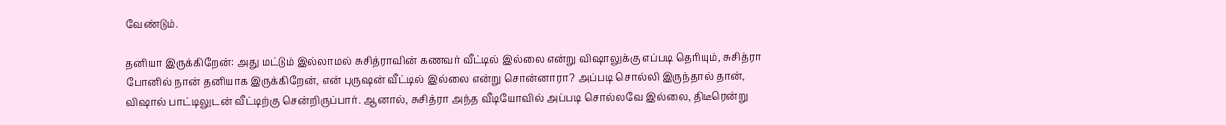வேண்டும்.

தனியா இருக்கிறேன்: அது மட்டும் இல்லாமல் சுசித்ராவின் கணவர் வீட்டில் இல்லை என்று விஷாலுக்கு எப்படி தெரியும், சுசித்ரா போனில் நான் தனியாக இருக்கிறேன், என் புருஷன் வீட்டில் இல்லை என்று சொன்னாரா? அப்படி சொல்லி இருந்தால் தான், விஷால் பாட்டிலுடன் வீட்டிற்கு சென்றிருப்பார். ஆனால், சுசித்ரா அந்த வீடியோவில் அப்படி சொல்லவே இல்லை, திடீரென்று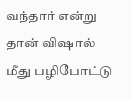வந்தார் என்று தான் விஷால் மீது பழிபோட்டு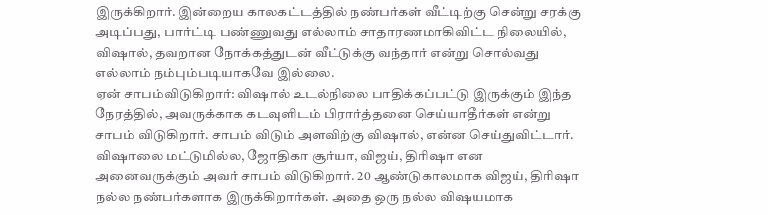இருக்கிறார். இன்றைய காலகட்டத்தில் நண்பர்கள் வீட்டிற்கு சென்று சரக்கு அடிப்பது, பார்ட்டி பண்ணுவது எல்லாம் சாதாரணமாகிவிட்ட நிலையில், விஷால், தவறான நோக்கத்துடன் வீட்டுக்கு வந்தார் என்று சொல்வது எல்லாம் நம்பும்படியாகவே இல்லை.
ஏன் சாபம்விடுகிறார்: விஷால் உடல்நிலை பாதிக்கப்பட்டு இருக்கும் இந்த நேரத்தில், அவருக்காக கடவுளிடம் பிரார்த்தனை செய்யாதீர்கள் என்று சாபம் விடுகிறார். சாபம் விடும் அளவிற்கு விஷால், என்ன செய்துவிட்டார். விஷாலை மட்டுமில்ல, ஜோதிகா சூர்யா, விஜய், திரிஷா என அனைவருக்கும் அவர் சாபம் விடுகிறார். 20 ஆண்டுகாலமாக விஜய், திரிஷா நல்ல நண்பர்களாக இருக்கிறார்கள். அதை ஒரு நல்ல விஷயமாக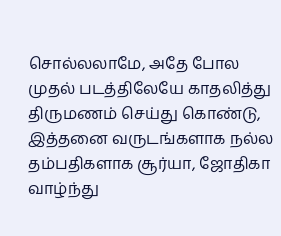சொல்லலாமே, அதே போல முதல் படத்திலேயே காதலித்து திருமணம் செய்து கொண்டு, இத்தனை வருடங்களாக நல்ல தம்பதிகளாக சூர்யா, ஜோதிகா வாழ்ந்து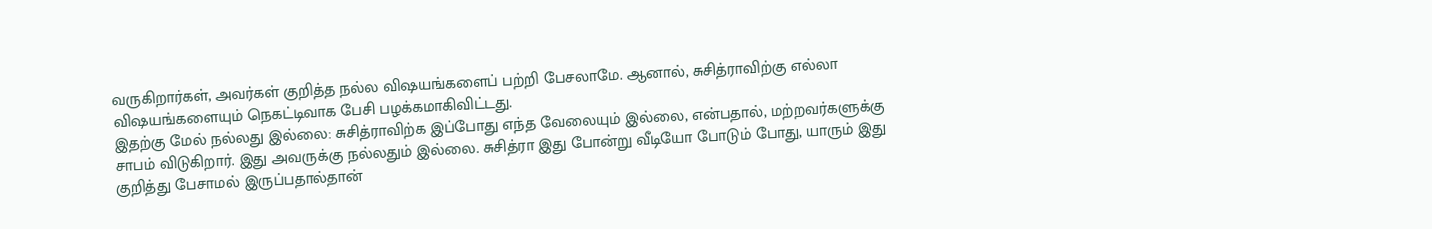வருகிறார்கள், அவர்கள் குறித்த நல்ல விஷயங்களைப் பற்றி பேசலாமே. ஆனால், சுசித்ராவிற்கு எல்லா விஷயங்களையும் நெகட்டிவாக பேசி பழக்கமாகிவிட்டது.
இதற்கு மேல் நல்லது இல்லை: சுசித்ராவிற்க இப்போது எந்த வேலையும் இல்லை, என்பதால், மற்றவர்களுக்கு சாபம் விடுகிறார். இது அவருக்கு நல்லதும் இல்லை. சுசித்ரா இது போன்று வீடியோ போடும் போது, யாரும் இது குறித்து பேசாமல் இருப்பதால்தான்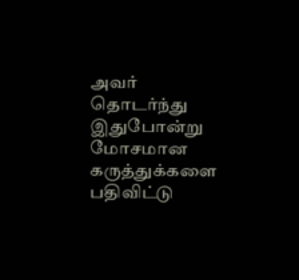அவர் தொடர்ந்து இதுபோன்று மோசமான கருத்துக்களை பதிவிட்டு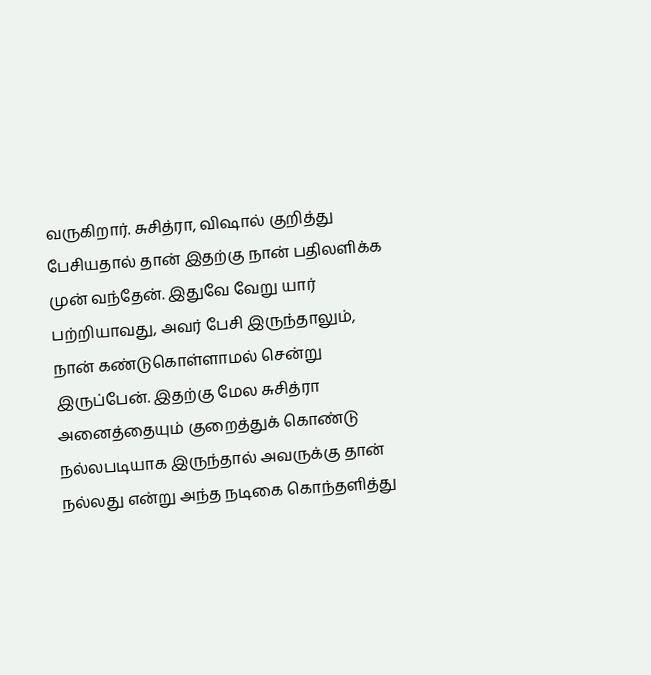வருகிறார். சுசித்ரா, விஷால் குறித்து பேசியதால் தான் இதற்கு நான் பதிலளிக்க முன் வந்தேன். இதுவே வேறு யார் பற்றியாவது, அவர் பேசி இருந்தாலும், நான் கண்டுகொள்ளாமல் சென்று இருப்பேன். இதற்கு மேல சுசித்ரா அனைத்தையும் குறைத்துக் கொண்டு நல்லபடியாக இருந்தால் அவருக்கு தான் நல்லது என்று அந்த நடிகை கொந்தளித்து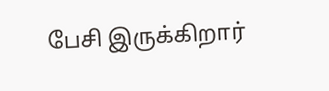பேசி இருக்கிறார்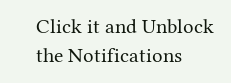Click it and Unblock the Notifications